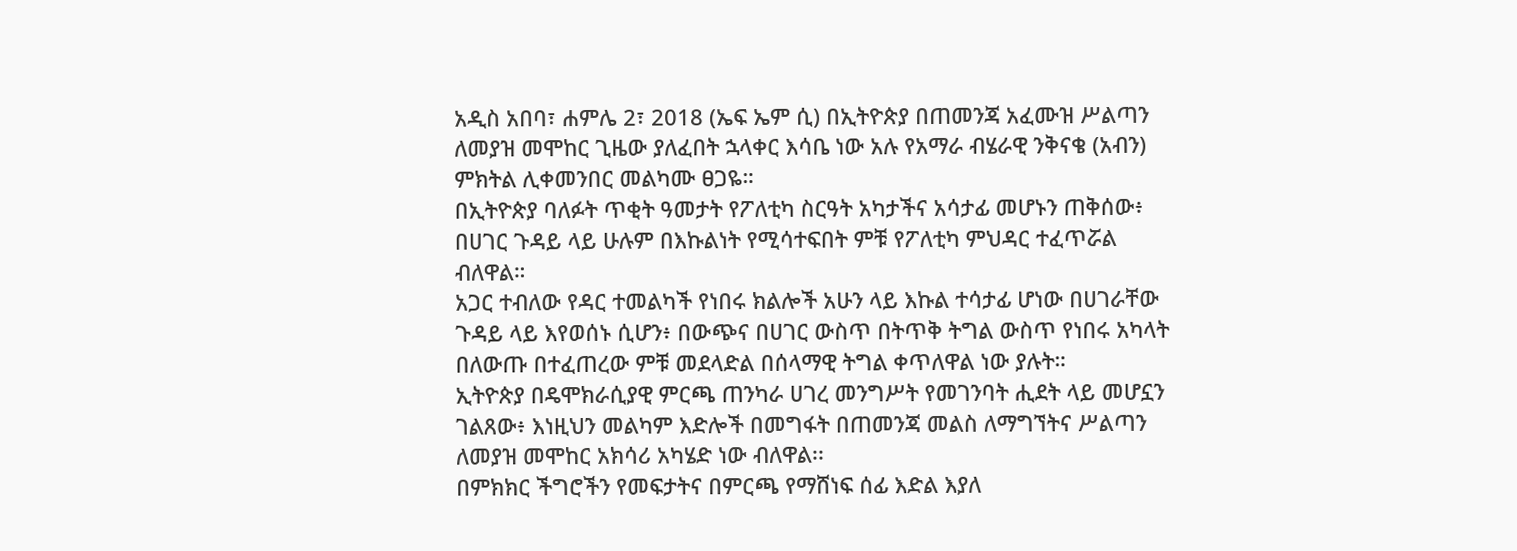አዲስ አበባ፣ ሐምሌ 2፣ 2018 (ኤፍ ኤም ሲ) በኢትዮጵያ በጠመንጃ አፈሙዝ ሥልጣን ለመያዝ መሞከር ጊዜው ያለፈበት ኋላቀር እሳቤ ነው አሉ የአማራ ብሄራዊ ንቅናቄ (አብን) ምክትል ሊቀመንበር መልካሙ ፀጋዬ።
በኢትዮጵያ ባለፉት ጥቂት ዓመታት የፖለቲካ ስርዓት አካታችና አሳታፊ መሆኑን ጠቅሰው፥ በሀገር ጉዳይ ላይ ሁሉም በእኩልነት የሚሳተፍበት ምቹ የፖለቲካ ምህዳር ተፈጥሯል ብለዋል።
አጋር ተብለው የዳር ተመልካች የነበሩ ክልሎች አሁን ላይ እኩል ተሳታፊ ሆነው በሀገራቸው ጉዳይ ላይ እየወሰኑ ሲሆን፥ በውጭና በሀገር ውስጥ በትጥቅ ትግል ውስጥ የነበሩ አካላት በለውጡ በተፈጠረው ምቹ መደላድል በሰላማዊ ትግል ቀጥለዋል ነው ያሉት።
ኢትዮጵያ በዴሞክራሲያዊ ምርጫ ጠንካራ ሀገረ መንግሥት የመገንባት ሒደት ላይ መሆኗን ገልጸው፥ እነዚህን መልካም እድሎች በመግፋት በጠመንጃ መልስ ለማግኘትና ሥልጣን ለመያዝ መሞከር አክሳሪ አካሄድ ነው ብለዋል፡፡
በምክክር ችግሮችን የመፍታትና በምርጫ የማሸነፍ ሰፊ እድል እያለ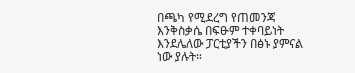በጫካ የሚደረግ የጠመንጃ እንቅስቃሴ በፍፁም ተቀባይነት እንደሌለው ፓርቲያችን በፅኑ ያምናል ነው ያሉት።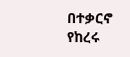በተቃርኖ የከረሩ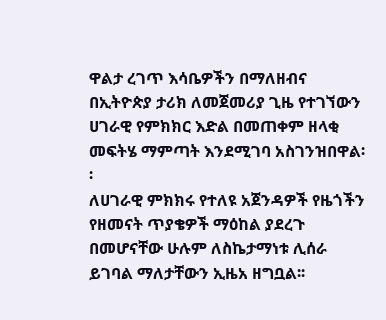ዋልታ ረገጥ እሳቤዎችን በማለዘብና በኢትዮጵያ ታሪክ ለመጀመሪያ ጊዜ የተገኘውን ሀገራዊ የምክክር እድል በመጠቀም ዘላቂ መፍትሄ ማምጣት እንደሚገባ አስገንዝበዋል፡፡
ለሀገራዊ ምክክሩ የተለዩ አጀንዳዎች የዜጎችን የዘመናት ጥያቄዎች ማዕከል ያደረጉ በመሆናቸው ሁሉም ለስኬታማነቱ ሊሰራ ይገባል ማለታቸውን ኢዜአ ዘግቧል፡፡